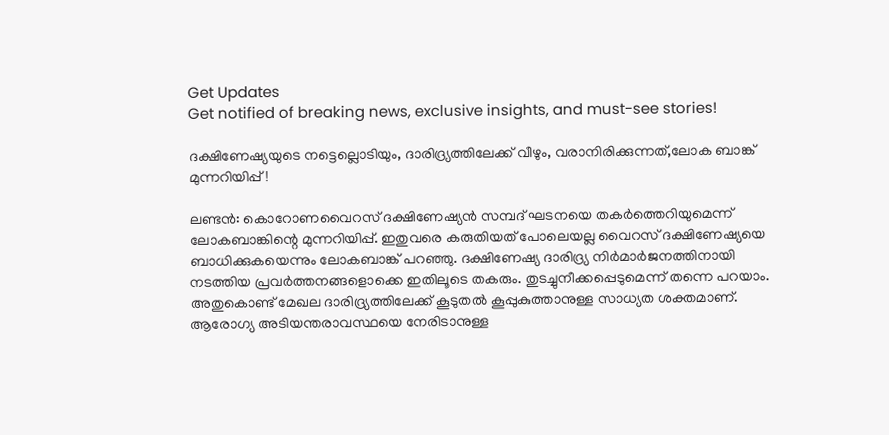Get Updates
Get notified of breaking news, exclusive insights, and must-see stories!

ദക്ഷിണേഷ്യയുടെ നട്ടെല്ലൊടിയും, ദാരിദ്ര്യത്തിലേക്ക് വീഴും, വരാനിരിക്കുന്നത്,ലോക ബാങ്ക് മുന്നറിയിപ്പ്!

ലണ്ടന്‍: കൊറോണവൈറസ് ദക്ഷിണേഷ്യന്‍ സമ്പദ് ഘടനയെ തകര്‍ത്തെറിയുമെന്ന് ലോകബാങ്കിന്റെ മുന്നറിയിപ്പ്. ഇതുവരെ കരുതിയത് പോലെയല്ല വൈറസ് ദക്ഷിണേഷ്യയെ ബാധിക്കുകയെന്നും ലോകബാങ്ക് പറഞ്ഞു. ദക്ഷിണേഷ്യ ദാരിദ്ര്യ നിര്‍മാര്‍ജനത്തിനായി നടത്തിയ പ്രവര്‍ത്തനങ്ങളൊക്കെ ഇതിലൂടെ തകരും. തുടച്ചുനീക്കപ്പെടുമെന്ന് തന്നെ പറയാം. അതുകൊണ്ട് മേഖല ദാരിദ്ര്യത്തിലേക്ക് കൂടുതല്‍ കൂപ്പുകുത്താനുള്ള സാധ്യത ശക്തമാണ്. ആരോഗ്യ അടിയന്തരാവസ്ഥയെ നേരിടാനുള്ള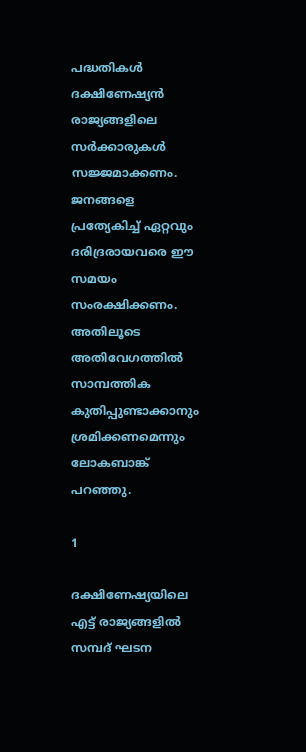പദ്ധതികള്‍ ദക്ഷിണേഷ്യന്‍ രാജ്യങ്ങളിലെ സര്‍ക്കാരുകള്‍ സജ്ജമാക്കണം. ജനങ്ങളെ പ്രത്യേകിച്ച് ഏറ്റവും ദരിദ്രരായവരെ ഈ സമയം സംരക്ഷിക്കണം. അതിലൂടെ അതിവേഗത്തില്‍ സാമ്പത്തിക കുതിപ്പുണ്ടാക്കാനും ശ്രമിക്കണമെന്നും ലോകബാങ്ക് പറഞ്ഞു.

1

ദക്ഷിണേഷ്യയിലെ എട്ട് രാജ്യങ്ങളില്‍ സമ്പദ് ഘടന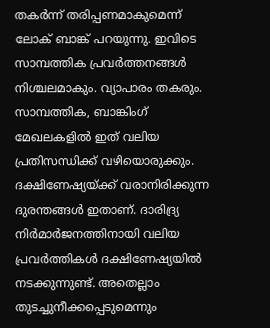തകര്‍ന്ന് തരിപ്പണമാകുമെന്ന് ലോക് ബാങ്ക് പറയുന്നു. ഇവിടെ സാമ്പത്തിക പ്രവര്‍ത്തനങ്ങള്‍ നിശ്ചലമാകും. വ്യാപാരം തകരും. സാമ്പത്തിക, ബാങ്കിംഗ് മേഖലകളില്‍ ഇത് വലിയ പ്രതിസന്ധിക്ക് വഴിയൊരുക്കും. ദക്ഷിണേഷ്യയ്ക്ക് വരാനിരിക്കുന്ന ദുരന്തങ്ങള്‍ ഇതാണ്. ദാരിദ്ര്യ നിര്‍മാര്‍ജനത്തിനായി വലിയ പ്രവര്‍ത്തികള്‍ ദക്ഷിണേഷ്യയില്‍ നടക്കുന്നുണ്ട്. അതെല്ലാം തുടച്ചുനീക്കപ്പെടുമെന്നും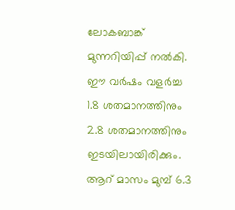ലോകബാങ്ക് മുന്നറിയിപ്പ് നല്‍കി. ഈ വര്‍ഷം വളര്‍ച്ച 1.8 ശതമാനത്തിനും 2.8 ശതമാനത്തിനും ഇടയിലായിരിക്കും. ആറ് മാസം മുമ്പ് 6.3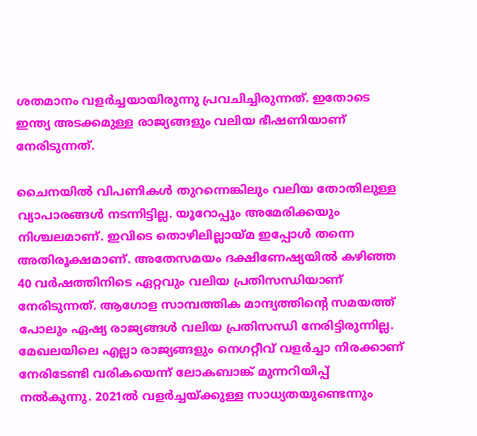ശതമാനം വളര്‍ച്ചയായിരുന്നു പ്രവചിച്ചിരുന്നത്. ഇതോടെ ഇന്ത്യ അടക്കമുള്ള രാജ്യങ്ങളും വലിയ ഭീഷണിയാണ് നേരിടുന്നത്.

ചൈനയില്‍ വിപണികള്‍ തുറന്നെങ്കിലും വലിയ തോതിലുള്ള വ്യാപാരങ്ങള്‍ നടന്നിട്ടില്ല. യൂറോപ്പും അമേരിക്കയും നിശ്ചലമാണ്. ഇവിടെ തൊഴിലില്ലായ്മ ഇപ്പോള്‍ തന്നെ അതിരൂക്ഷമാണ്. അതേസമയം ദക്ഷിണേഷ്യയില്‍ കഴിഞ്ഞ 40 വര്‍ഷത്തിനിടെ ഏറ്റവും വലിയ പ്രതിസന്ധിയാണ് നേരിടുന്നത്. ആഗോള സാമ്പത്തിക മാന്ദ്യത്തിന്റെ സമയത്ത് പോലും ഏഷ്യ രാജ്യങ്ങള്‍ വലിയ പ്രതിസന്ധി നേരിട്ടിരുന്നില്ല. മേഖലയിലെ എല്ലാ രാജ്യങ്ങളും നെഗറ്റീവ് വളര്‍ച്ചാ നിരക്കാണ് നേരിടേണ്ടി വരികയെന്ന് ലോകബാങ്ക് മുന്നറിയിപ്പ് നല്‍കുന്നു. 2021ല്‍ വളര്‍ച്ചയ്ക്കുള്ള സാധ്യതയുണ്ടെന്നും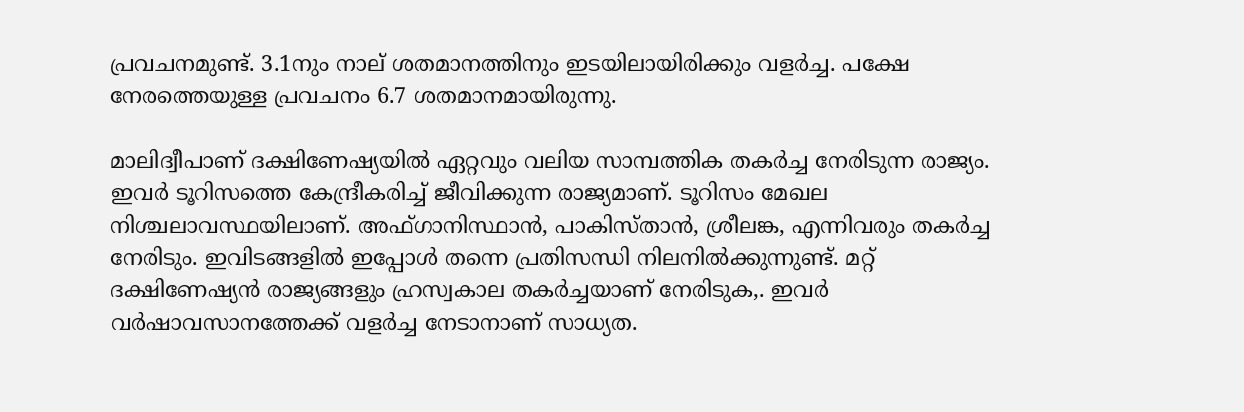പ്രവചനമുണ്ട്. 3.1നും നാല് ശതമാനത്തിനും ഇടയിലായിരിക്കും വളര്‍ച്ച. പക്ഷേ നേരത്തെയുള്ള പ്രവചനം 6.7 ശതമാനമായിരുന്നു.

മാലിദ്വീപാണ് ദക്ഷിണേഷ്യയില്‍ ഏറ്റവും വലിയ സാമ്പത്തിക തകര്‍ച്ച നേരിടുന്ന രാജ്യം. ഇവര്‍ ടൂറിസത്തെ കേന്ദ്രീകരിച്ച് ജീവിക്കുന്ന രാജ്യമാണ്. ടൂറിസം മേഖല നിശ്ചലാവസ്ഥയിലാണ്. അഫ്ഗാനിസ്ഥാന്‍, പാകിസ്താന്‍, ശ്രീലങ്ക, എന്നിവരും തകര്‍ച്ച നേരിടും. ഇവിടങ്ങളില്‍ ഇപ്പോള്‍ തന്നെ പ്രതിസന്ധി നിലനില്‍ക്കുന്നുണ്ട്. മറ്റ് ദക്ഷിണേഷ്യന്‍ രാജ്യങ്ങളും ഹ്രസ്വകാല തകര്‍ച്ചയാണ് നേരിടുക,. ഇവര്‍ വര്‍ഷാവസാനത്തേക്ക് വളര്‍ച്ച നേടാനാണ് സാധ്യത.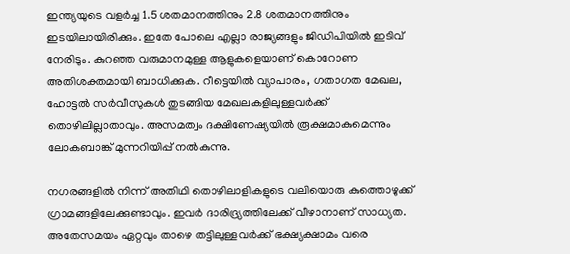ഇന്ത്യയുടെ വളര്‍ച്ച 1.5 ശതമാനത്തിനും 2.8 ശതമാനത്തിനും ഇടയിലായിരിക്കും. ഇതേ പോലെ എല്ലാ രാജ്യങ്ങളും ജിഡിപിയില്‍ ഇടിവ് നേരിടും. കുറഞ്ഞ വരുമാനമുള്ള ആളുകളെയാണ് കൊറോണ അതിശക്തമായി ബാധിക്കുക. റീട്ടെയില്‍ വ്യാപാരം, ഗതാഗത മേഖല, ഹോട്ടല്‍ സര്‍വീസുകള്‍ തുടങ്ങിയ മേഖലകളിലുള്ളവര്‍ക്ക് തൊഴിലില്ലാതാവും. അസമത്വം ദക്ഷിണേഷ്യയില്‍ രൂക്ഷമാകുമെന്നും ലോകബാങ്ക് മുന്നറിയിപ്പ് നല്‍കുന്നു.

നഗരങ്ങളില്‍ നിന്ന് അതിഥി തൊഴിലാളികളുടെ വലിയൊരു കുത്തൊഴുക്ക് ഗ്രാമങ്ങളിലേക്കുണ്ടാവും. ഇവര്‍ ദാരിദ്ര്യത്തിലേക്ക് വീഴാനാണ് സാധ്യത. അതേസമയം ഏറ്റവും താഴെ തട്ടിലുള്ളവര്‍ക്ക് ഭക്ഷ്യക്ഷാമം വരെ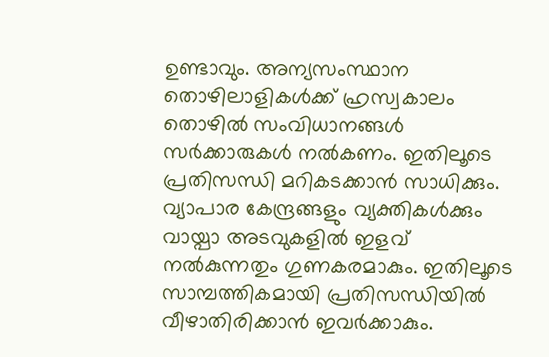ഉണ്ടാവും. അന്യസംസ്ഥാന തൊഴിലാളികള്‍ക്ക് ഹ്രസ്വകാലം തൊഴില്‍ സംവിധാനങ്ങള്‍ സര്‍ക്കാരുകള്‍ നല്‍കണം. ഇതിലൂടെ പ്രതിസന്ധി മറികടക്കാന്‍ സാധിക്കും. വ്യാപാര കേന്ദ്രങ്ങളും വ്യക്തികള്‍ക്കും വായ്പാ അടവുകളില്‍ ഇളവ് നല്‍കുന്നതും ഗുണകരമാകും. ഇതിലൂടെ സാമ്പത്തികമായി പ്രതിസന്ധിയില്‍ വീഴാതിരിക്കാന്‍ ഇവര്‍ക്കാകും.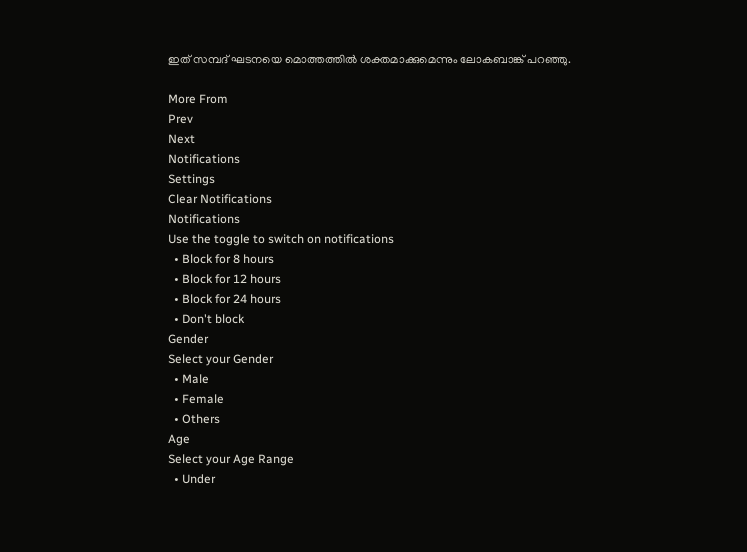ഇത് സമ്പദ് ഘടനയെ മൊത്തത്തില്‍ ശക്തമാക്കുമെന്നും ലോകബാങ്ക് പറഞ്ഞു.

More From
Prev
Next
Notifications
Settings
Clear Notifications
Notifications
Use the toggle to switch on notifications
  • Block for 8 hours
  • Block for 12 hours
  • Block for 24 hours
  • Don't block
Gender
Select your Gender
  • Male
  • Female
  • Others
Age
Select your Age Range
  • Under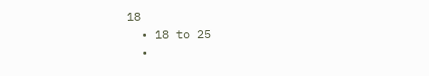18
  • 18 to 25
  •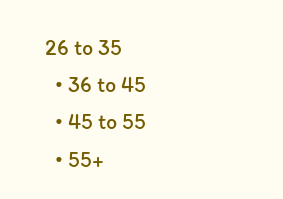26 to 35
  • 36 to 45
  • 45 to 55
  • 55+